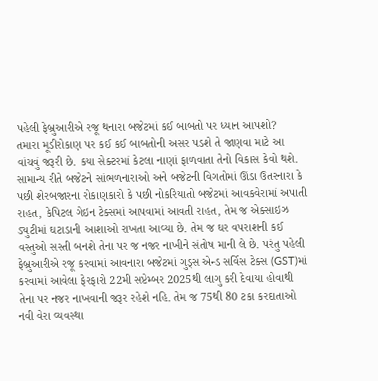પહેલી ફેબ્રુઆરીએ રજૂ થનારા બજેટમાં કઈ બાબતો પર ધ્યાન આપશો?
તમારા મૂડીરોકાણ પર કઈ કઈ બાબતોની અસર પડશે તે જાણવા માટે આ વાંચવું જરૂરી છે. કયા સેક્ટરમાં કેટલા નાણાં ફાળવાતા તેનો વિકાસ કેવો થશે.
સામાન્ય રીતે બજેટને સાંભળનારાઓ અને બજેટની વિગતોમાં ઊંડા ઉતરનારા કે પછી શેરબજારના રોકાણકારો કે પછી નોકરિયાતો બજેટમાં આવકવેરામાં અપાતી રાહત, કેપિટલ ગેઇન ટેક્સમાં આપવામાં આવતી રાહત, તેમ જ એક્સાઇઝ ડ્યુટીમાં ઘટાડાની આશાઓ રાખતા આવ્યા છે. તેમ જ ઘર વપરાશની કઈ વસ્તુઓ સસ્તી બનશે તેના પર જ નજર નાખીને સંતોષ માની લે છે. પરંતુ પહેલી ફેબ્રુઆરીએ રજૂ કરવામાં આવનારા બજેટમાં ગુડ્સ એન્ડ સર્વિસ ટેક્સ (GST)માં કરવામાં આવેલા ફેરફારો 22મી સપ્ટેમ્બર 2025થી લાગુ કરી દેવાયા હોવાથી તેના પર નજર નાખવાની જરૂર રહેશે નહિ. તેમ જ 75થી 80 ટકા કરદાતાઓ નવી વેરા વ્યવસ્થા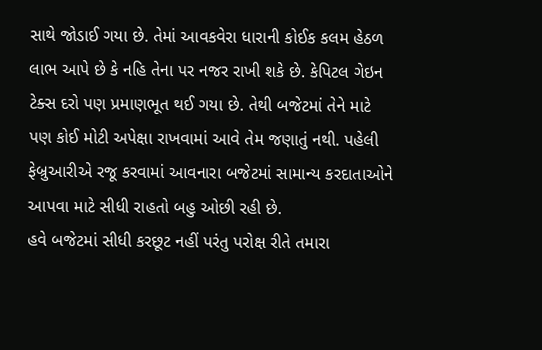સાથે જોડાઈ ગયા છે. તેમાં આવકવેરા ધારાની કોઈક કલમ હેઠળ લાભ આપે છે કે નહિ તેના પર નજર રાખી શકે છે. કેપિટલ ગેઇન ટેક્સ દરો પણ પ્રમાણભૂત થઈ ગયા છે. તેથી બજેટમાં તેને માટે પણ કોઈ મોટી અપેક્ષા રાખવામાં આવે તેમ જણાતું નથી. પહેલી ફેબ્રુઆરીએ રજૂ કરવામાં આવનારા બજેટમાં સામાન્ય કરદાતાઓને આપવા માટે સીધી રાહતો બહુ ઓછી રહી છે.
હવે બજેટમાં સીધી કરછૂટ નહીં પરંતુ પરોક્ષ રીતે તમારા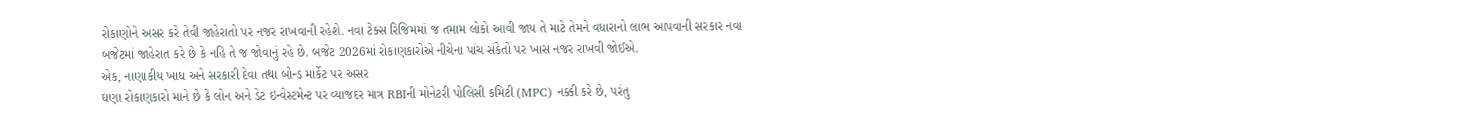રોકાણોને અસર કરે તેવી જાહેરાતો પર નજર રાખવાની રહેશે. નવા ટેક્સ રિજિમમાં જ તમામ લોકો આવી જાય તે માટે તેમને વધારાનો લાભ આપવાની સરકાર નવા બજેટમાં જાહેરાત કરે છે કે નહિ તે જ જોવાનું રહે છે. બજેટ 2026માં રોકાણકારોએ નીચેના પાંચ સંકેતો પર ખાસ નજર રાખવી જોઈએ.
એક, નાણાકીય ખાધ અને સરકારી દેવા તથા બોન્ડ માર્કેટ પર અસર
ઘણા રોકાણકારો માને છે કે લોન અને ડેટ ઇન્વેસ્ટમેન્ટ પર વ્યાજદર માત્ર RBIની મોનેટરી પોલિસી કમિટી (MPC) નક્કી કરે છે, પરંતુ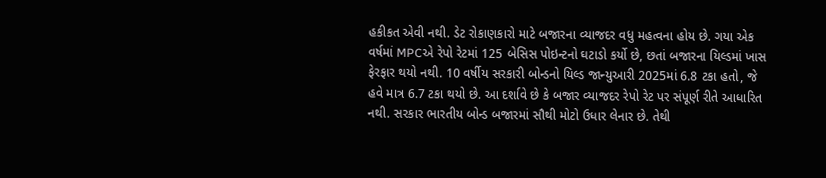હકીકત એવી નથી. ડેટ રોકાણકારો માટે બજારના વ્યાજદર વધુ મહત્વના હોય છે. ગયા એક વર્ષમાં MPCએ રેપો રેટમાં 125 બેસિસ પોઇન્ટનો ઘટાડો કર્યો છે, છતાં બજારના યિલ્ડમાં ખાસ ફેરફાર થયો નથી. 10 વર્ષીય સરકારી બોન્ડનો યિલ્ડ જાન્યુઆરી 2025માં 6.8 ટકા હતો, જે હવે માત્ર 6.7 ટકા થયો છે. આ દર્શાવે છે કે બજાર વ્યાજદર રેપો રેટ પર સંપૂર્ણ રીતે આધારિત નથી. સરકાર ભારતીય બોન્ડ બજારમાં સૌથી મોટો ઉધાર લેનાર છે. તેથી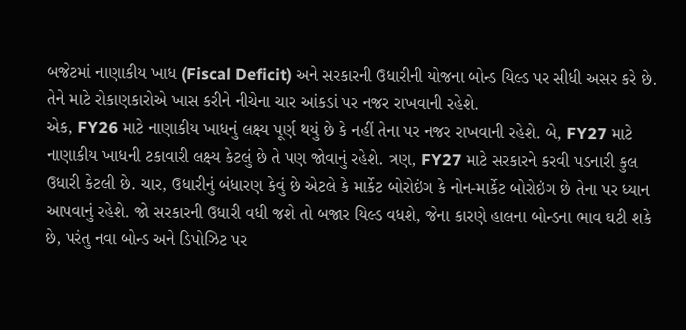બજેટમાં નાણાકીય ખાધ (Fiscal Deficit) અને સરકારની ઉધારીની યોજના બોન્ડ યિલ્ડ પર સીધી અસર કરે છે.
તેને માટે રોકાણકારોએ ખાસ કરીને નીચેના ચાર આંકડાં પર નજર રાખવાની રહેશે.
એક, FY26 માટે નાણાકીય ખાધનું લક્ષ્ય પૂર્ણ થયું છે કે નહીં તેના પર નજર રાખવાની રહેશે. બે, FY27 માટે નાણાકીય ખાધની ટકાવારી લક્ષ્ય કેટલું છે તે પણ જોવાનું રહેશે. ત્રણ, FY27 માટે સરકારને કરવી પડનારી કુલ ઉધારી કેટલી છે. ચાર, ઉધારીનું બંધારણ કેવું છે એટલે કે માર્કેટ બોરોઇંગ કે નોન-માર્કેટ બોરોઇંગ છે તેના પર ધ્યાન આપવાનું રહેશે. જો સરકારની ઉધારી વધી જશે તો બજાર યિલ્ડ વધશે, જેના કારણે હાલના બોન્ડના ભાવ ઘટી શકે છે, પરંતુ નવા બોન્ડ અને ડિપોઝિટ પર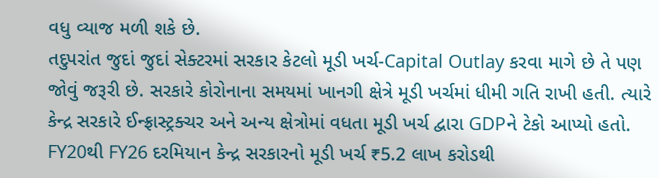વધુ વ્યાજ મળી શકે છે.
તદુપરાંત જુદાં જુદાં સેક્ટરમાં સરકાર કેટલો મૂડી ખર્ચ-Capital Outlay કરવા માગે છે તે પણ જોવું જરૂરી છે. સરકારે કોરોનાના સમયમાં ખાનગી ક્ષેત્રે મૂડી ખર્ચમાં ધીમી ગતિ રાખી હતી. ત્યારે કેન્દ્ર સરકારે ઈન્ફ્રાસ્ટ્રક્ચર અને અન્ય ક્ષેત્રોમાં વધતા મૂડી ખર્ચ દ્વારા GDPને ટેકો આપ્યો હતો. FY20થી FY26 દરમિયાન કેન્દ્ર સરકારનો મૂડી ખર્ચ ₹5.2 લાખ કરોડથી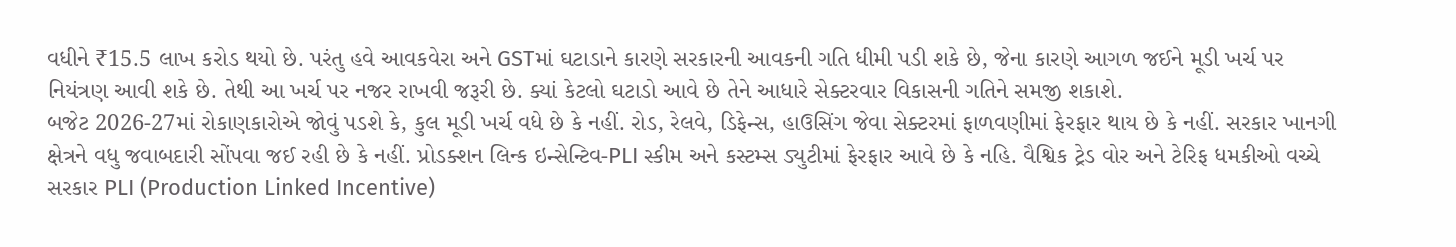વધીને ₹15.5 લાખ કરોડ થયો છે. પરંતુ હવે આવકવેરા અને GSTમાં ઘટાડાને કારણે સરકારની આવકની ગતિ ધીમી પડી શકે છે, જેના કારણે આગળ જઈને મૂડી ખર્ચ પર નિયંત્રણ આવી શકે છે. તેથી આ ખર્ચ પર નજર રાખવી જરૂરી છે. ક્યાં કેટલો ઘટાડો આવે છે તેને આધારે સેક્ટરવાર વિકાસની ગતિને સમજી શકાશે.
બજેટ 2026-27માં રોકાણકારોએ જોવું પડશે કે, કુલ મૂડી ખર્ચ વધે છે કે નહીં. રોડ, રેલવે, ડિફેન્સ, હાઉસિંગ જેવા સેક્ટરમાં ફાળવણીમાં ફેરફાર થાય છે કે નહીં. સરકાર ખાનગી ક્ષેત્રને વધુ જવાબદારી સોંપવા જઈ રહી છે કે નહીં. પ્રોડક્શન લિન્ક ઇન્સેન્ટિવ-PLI સ્કીમ અને કસ્ટમ્સ ડ્યુટીમાં ફેરફાર આવે છે કે નહિ. વૈશ્વિક ટ્રેડ વોર અને ટેરિફ ધમકીઓ વચ્ચે સરકાર PLI (Production Linked Incentive)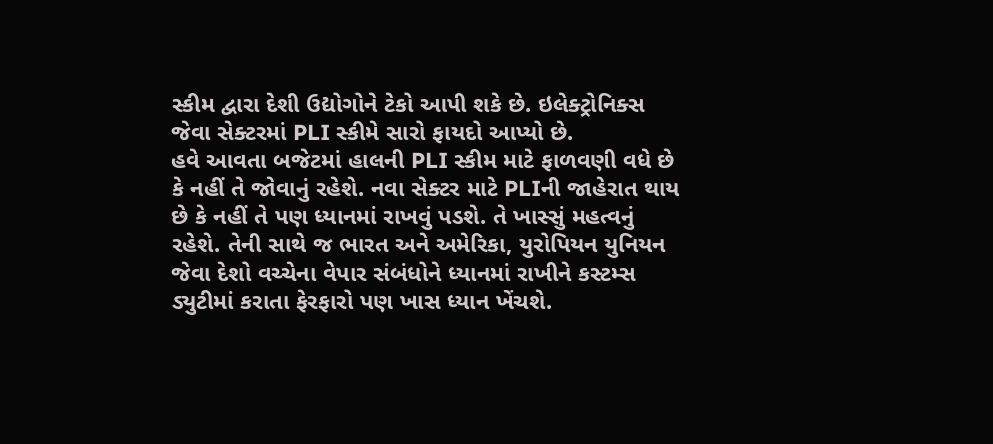સ્કીમ દ્વારા દેશી ઉદ્યોગોને ટેકો આપી શકે છે. ઇલેક્ટ્રોનિક્સ જેવા સેક્ટરમાં PLI સ્કીમે સારો ફાયદો આપ્યો છે.
હવે આવતા બજેટમાં હાલની PLI સ્કીમ માટે ફાળવણી વધે છે કે નહીં તે જોવાનું રહેશે. નવા સેક્ટર માટે PLIની જાહેરાત થાય છે કે નહીં તે પણ ધ્યાનમાં રાખવું પડશે. તે ખાસ્સું મહત્વનું રહેશે. તેની સાથે જ ભારત અને અમેરિકા, યુરોપિયન યુનિયન જેવા દેશો વચ્ચેના વેપાર સંબંધોને ધ્યાનમાં રાખીને કસ્ટમ્સ ડ્યુટીમાં કરાતા ફેરફારો પણ ખાસ ધ્યાન ખેંચશે.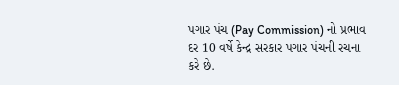પગાર પંચ (Pay Commission) નો પ્રભાવ
દર 10 વર્ષે કેન્દ્ર સરકાર પગાર પંચની રચના કરે છે.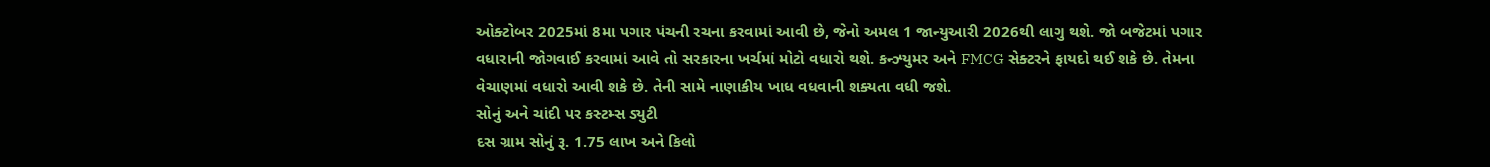ઓક્ટોબર 2025માં 8મા પગાર પંચની રચના કરવામાં આવી છે, જેનો અમલ 1 જાન્યુઆરી 2026થી લાગુ થશે. જો બજેટમાં પગાર વધારાની જોગવાઈ કરવામાં આવે તો સરકારના ખર્ચમાં મોટો વધારો થશે. કન્ઝ્યુમર અને FMCG સેક્ટરને ફાયદો થઈ શકે છે. તેમના વેચાણમાં વધારો આવી શકે છે. તેની સામે નાણાકીય ખાધ વધવાની શક્યતા વધી જશે.
સોનું અને ચાંદી પર કસ્ટમ્સ ડ્યુટી
દસ ગ્રામ સોનું રૂ. 1.75 લાખ અને કિલો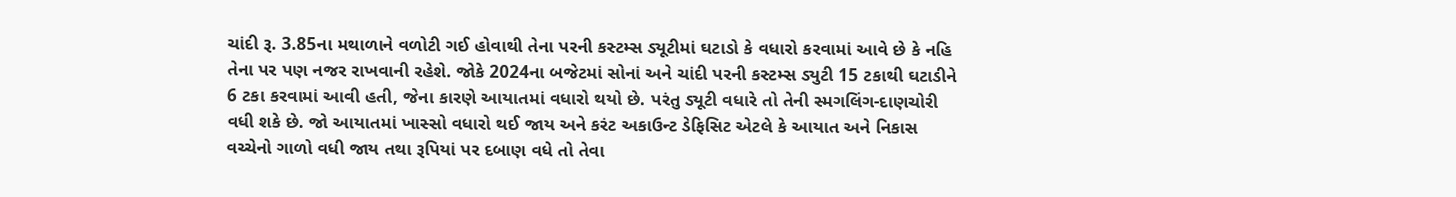ચાંદી રૂ. 3.85ના મથાળાને વળોટી ગઈ હોવાથી તેના પરની કસ્ટમ્સ ડ્યૂટીમાં ઘટાડો કે વધારો કરવામાં આવે છે કે નહિ તેના પર પણ નજર રાખવાની રહેશે. જોકે 2024ના બજેટમાં સોનાં અને ચાંદી પરની કસ્ટમ્સ ડ્યુટી 15 ટકાથી ઘટાડીને 6 ટકા કરવામાં આવી હતી, જેના કારણે આયાતમાં વધારો થયો છે. પરંતુ ડ્યૂટી વધારે તો તેની સ્મગલિંગ-દાણચોરી વધી શકે છે. જો આયાતમાં ખાસ્સો વધારો થઈ જાય અને કરંટ અકાઉન્ટ ડેફિસિટ એટલે કે આયાત અને નિકાસ વચ્ચેનો ગાળો વધી જાય તથા રૂપિયાં પર દબાણ વધે તો તેવા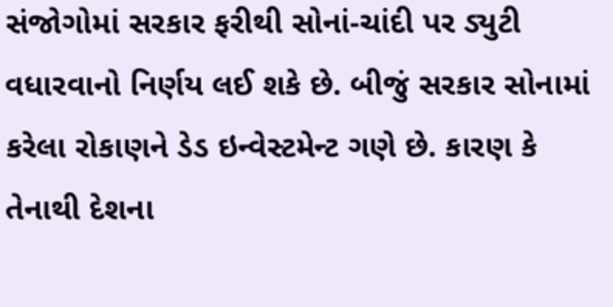સંજોગોમાં સરકાર ફરીથી સોનાં-ચાંદી પર ડ્યુટી વધારવાનો નિર્ણય લઈ શકે છે. બીજું સરકાર સોનામાં કરેલા રોકાણને ડેડ ઇન્વેસ્ટમેન્ટ ગણે છે. કારણ કે તેનાથી દેશના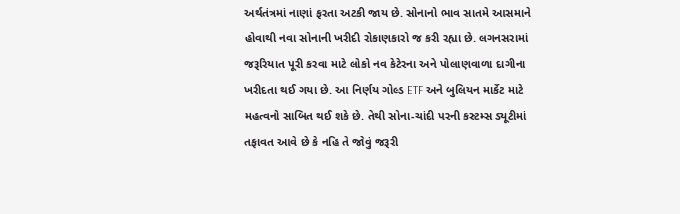અર્થતંત્રમાં નાણાં ફરતા અટકી જાય છે. સોનાનો ભાવ સાતમે આસમાને હોવાથી નવા સોનાની ખરીદી રોકાણકારો જ કરી રહ્યા છે. લગનસરામાં જરૂરિયાત પૂરી કરવા માટે લોકો નવ કેટેરના અને પોલાણવાળા દાગીના ખરીદતા થઈ ગયા છે. આ નિર્ણય ગોલ્ડ ETF અને બુલિયન માર્કેટ માટે મહત્વનો સાબિત થઈ શકે છે. તેથી સોના-ચાંદી પરની કસ્ટમ્સ ડ્યૂટીમાં તફાવત આવે છે કે નહિ તે જોવું જરૂરી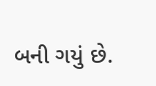બની ગયું છે.